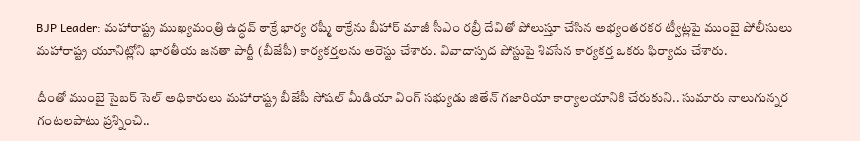BJP Leader: మహారాష్ట్ర ముఖ్యమంత్రి ఉద్ధవ్ ఠాక్రే భార్య రష్మీ ఠాక్రేను బీహార్ మాజీ సీఎం రబ్రీ దేవితో పోలుస్తూ చేసిన అభ్యంతరకర ట్వీట్లపై ముంబై పోలీసులు మహారాష్ట్ర యూనిట్లోని భారతీయ జనతా పార్టీ (బీజేపీ) కార్యకర్తలను అరెస్టు చేశారు. వివాదాస్పద పోస్టుపై శివసేన కార్యకర్త ఒకరు ఫిర్యాదు చేశారు.

దీంతో ముంబై సైబర్ సెల్ అధికారులు మహారాష్ట్ర బీజేపీ సోషల్ మీడియా వింగ్ సభ్యుడు జితేన్ గజారియా కార్యాలయానికి చేరుకుని.. సుమారు నాలుగున్నర గంటలపాటు ప్రశ్నించి..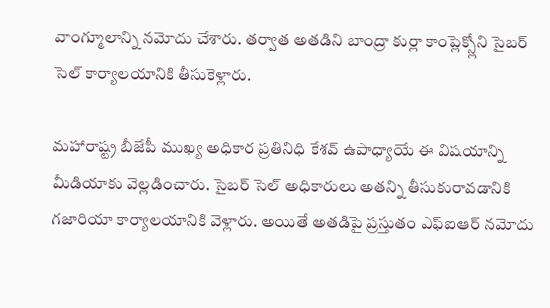వాంగ్మూలాన్ని నమోదు చేశారు. తర్వాత అతడిని బాంద్రా కుర్లా కాంప్లెక్స్లోని సైబర్ సెల్ కార్యాలయానికి తీసుకెళ్లారు.

మహారాష్ట్ర బీజేపీ ముఖ్య అధికార ప్రతినిధి కేశవ్ ఉపాధ్యాయే ఈ విషయాన్ని మీడియాకు వెల్లడించారు. సైబర్ సెల్ అధికారులు అతన్ని తీసుకురావడానికి గజారియా కార్యాలయానికి వెళ్లారు. అయితే అతడిపై ప్రస్తుతం ఎఫ్ఐఆర్ నమోదు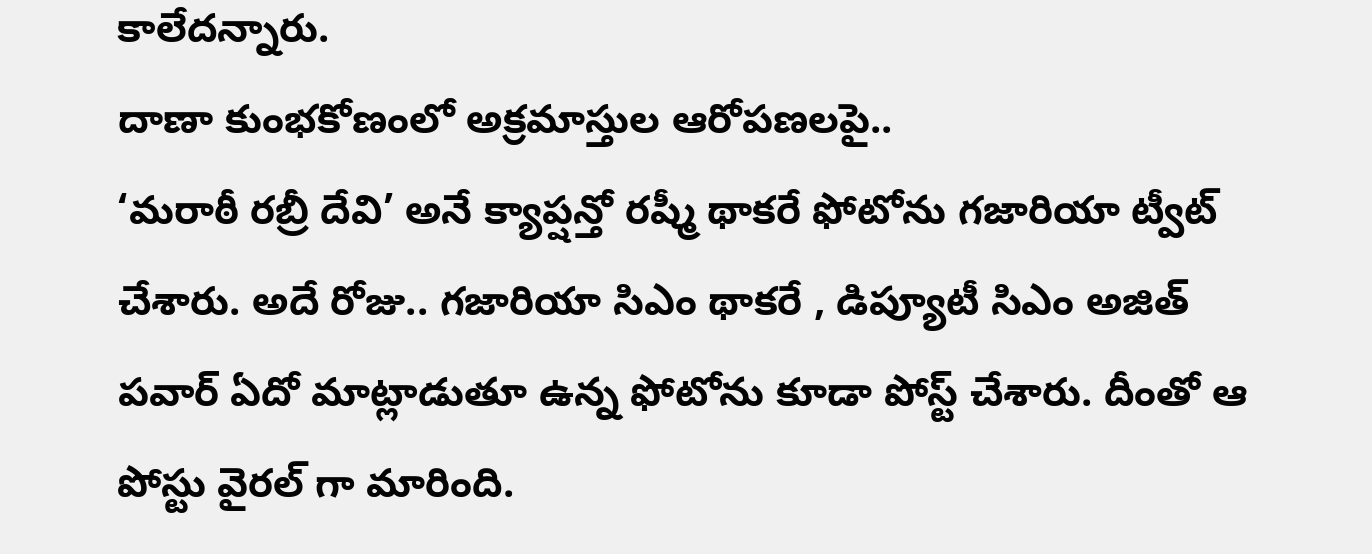కాలేదన్నారు.
దాణా కుంభకోణంలో అక్రమాస్తుల ఆరోపణలపై..
‘మరాఠీ రబ్రీ దేవి’ అనే క్యాప్షన్తో రష్మీ థాకరే ఫోటోను గజారియా ట్వీట్ చేశారు. అదే రోజు.. గజారియా సిఎం థాకరే , డిప్యూటీ సిఎం అజిత్ పవార్ ఏదో మాట్లాడుతూ ఉన్న ఫోటోను కూడా పోస్ట్ చేశారు. దీంతో ఆ పోస్టు వైరల్ గా మారింది.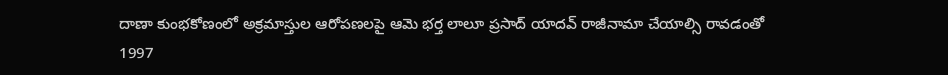దాణా కుంభకోణంలో అక్రమాస్తుల ఆరోపణలపై ఆమె భర్త లాలూ ప్రసాద్ యాదవ్ రాజీనామా చేయాల్సి రావడంతో 1997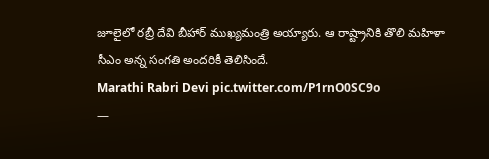జూలైలో రబ్రీ దేవి బీహార్ ముఖ్యమంత్రి అయ్యారు. ఆ రాష్ట్రానికి తొలి మహిళా సీఎం అన్న సంగతి అందరికీ తెలిసిందే.
Marathi Rabri Devi pic.twitter.com/P1rnO0SC9o
—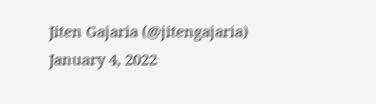Jiten Gajaria (@jitengajaria) January 4, 2022